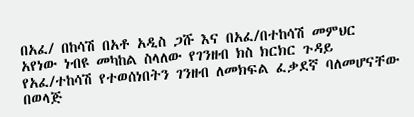በአፈ/ በከሳሽ በአቶ አዲስ ጋሹ እና በአፈ/በተከሳሽ መምህር አየነው ነብዩ መካከል ስላለው የገንዘብ ክስ ክርክር ጉዳይ የአፈ/ተከሳሽ የተወሰነበትን ገንዘብ ለመክፍል ፈቃደኛ ባለመሆናቸው በወላጅ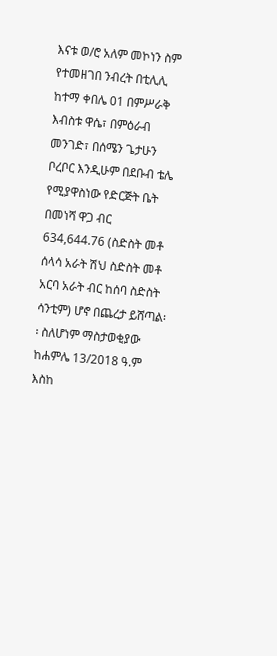እናቱ ወ/ሮ አለም መኮነን ስም የተመዘገበ ንብረት በቲሊሊ ከተማ ቀበሌ 01 በምሥራቅ እብስቱ ዋሴ፣ በምዕራብ መንገድ፣ በሰሜን ጌታሁን ቦረቦር እንዲሁም በደቡብ ቴሌ የሚያዋስነው የድርጅት ቤት በመነሻ ዋጋ ብር 634,644.76 (ስድስት መቶ ሰላሳ አራት ሽህ ስድስት መቶ አርባ አራት ብር ከሰባ ስድስት ሳንቲም) ሆኖ በጨረታ ይሸጣል፡፡ ስለሆነም ማስታወቂያው ከሐምሌ 13/2018 ዓ.ም እስከ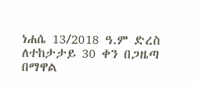ነሐሴ 13/2018 ዓ.ም ድረስ ለተከታታይ 30 ቀን በጋዜጣ በማዋል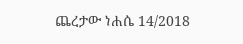ጨረታው ነሐሴ 14/2018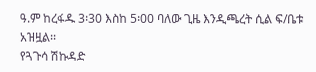ዓ.ም ከረፋዱ 3፡30 እስከ 5፡00 ባለው ጊዜ እንዲጫረት ሲል ፍ/ቤቱ አዝዟል፡፡
የጓጉሳ ሽኩዳድ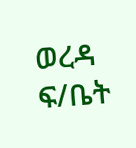ወረዳ ፍ/ቤት